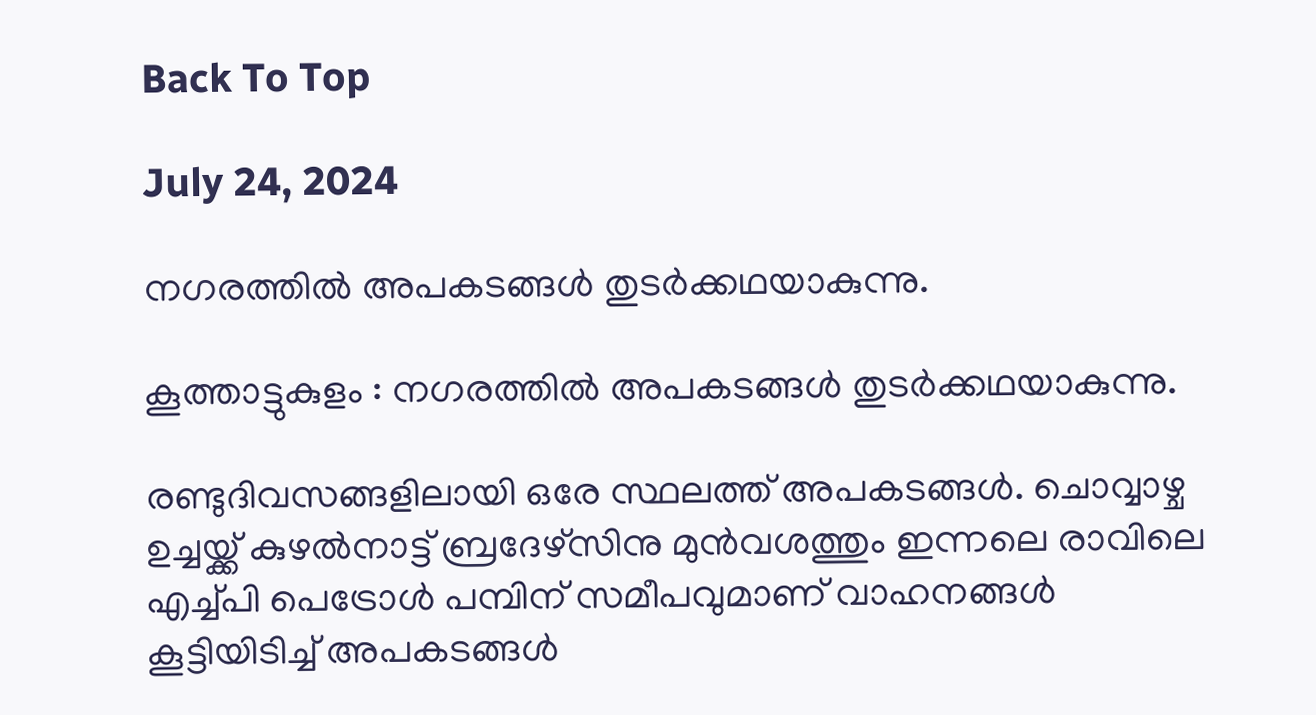Back To Top

July 24, 2024

നഗരത്തിൽ അപകടങ്ങൾ തുടർക്കഥയാകുന്നു.

കൂത്താട്ടുകുളം : നഗരത്തിൽ അപകടങ്ങൾ തുടർക്കഥയാകുന്നു.

രണ്ടുദിവസങ്ങളിലായി ഒരേ സ്ഥലത്ത് അപകടങ്ങൾ. ചൊവ്വാഴ്ച ഉച്ചയ്ക്ക് കുഴൽനാട്ട് ബ്രദേഴ്സിനു മുൻവശത്തും ഇന്നലെ രാവിലെ എച്ച്പി പെട്രോൾ പമ്പിന് സമീപവുമാണ് വാഹനങ്ങൾ കൂട്ടിയിടിച്ച് അപകടങ്ങൾ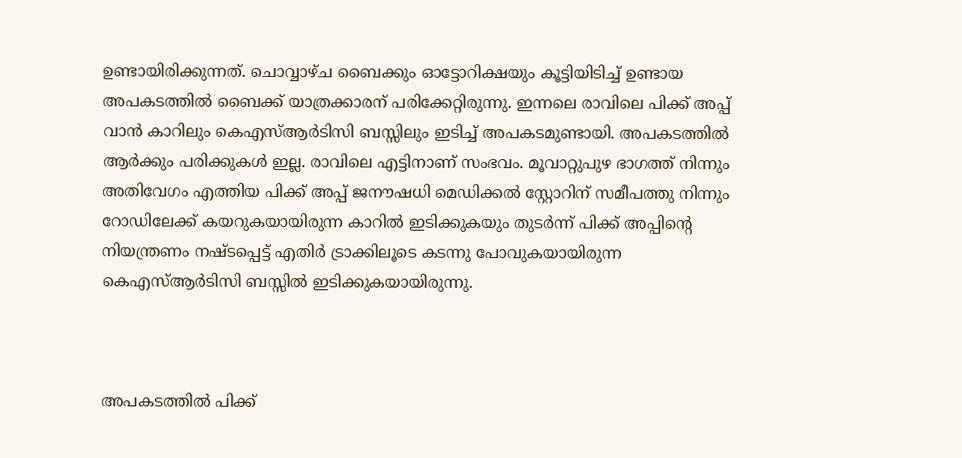ഉണ്ടായിരിക്കുന്നത്. ചൊവ്വാഴ്ച ബൈക്കും ഓട്ടോറിക്ഷയും കൂട്ടിയിടിച്ച് ഉണ്ടായ അപകടത്തിൽ ബൈക്ക് യാത്രക്കാരന് പരിക്കേറ്റിരുന്നു. ഇന്നലെ രാവിലെ പിക്ക് അപ്പ്‌ വാൻ കാറിലും കെഎസ്ആർടിസി ബസ്സിലും ഇടിച്ച് അപകടമുണ്ടായി. അപകടത്തിൽ ആർക്കും പരിക്കുകൾ ഇല്ല. രാവിലെ എട്ടിനാണ് സംഭവം. മൂവാറ്റുപുഴ ഭാഗത്ത് നിന്നും അതിവേഗം എത്തിയ പിക്ക് അപ്പ്‌ ജനൗഷധി മെഡിക്കൽ സ്റ്റോറിന് സമീപത്തു നിന്നും റോഡിലേക്ക് കയറുകയായിരുന്ന കാറിൽ ഇടിക്കുകയും തുടർന്ന് പിക്ക് അപ്പിന്റെ നിയന്ത്രണം നഷ്ടപ്പെട്ട് എതിർ ട്രാക്കിലൂടെ കടന്നു പോവുകയായിരുന്ന കെഎസ്ആർടിസി ബസ്സിൽ ഇടിക്കുകയായിരുന്നു.



അപകടത്തിൽ പിക്ക്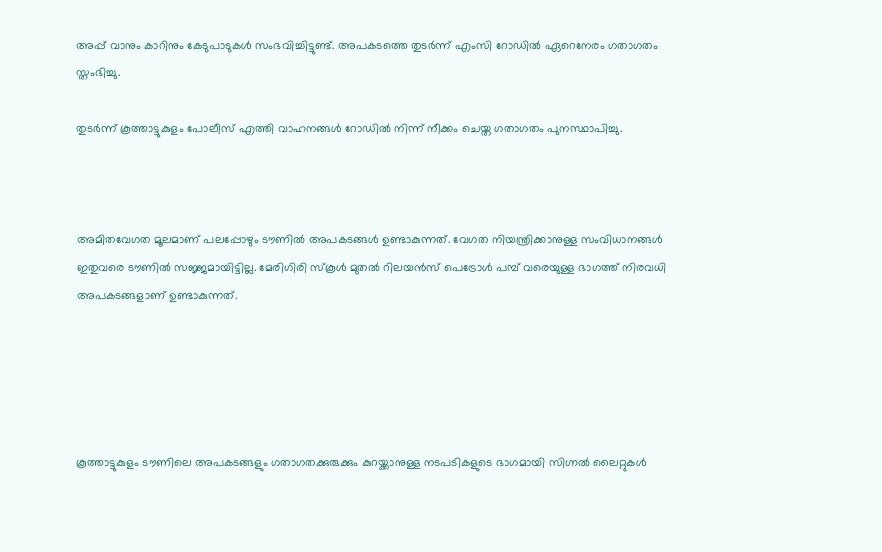അപ്പ്‌ വാനും കാറിനും കേടുപാടുകൾ സംഭവിച്ചിട്ടുണ്ട്. അപകടത്തെ തുടർന്ന് എംസി റോഡിൽ ഏറെനേരം ഗതാഗതം സ്തംഭിച്ചു.

തുടർന്ന് കൂത്താട്ടുകുളം പോലീസ് എത്തി വാഹനങ്ങൾ റോഡിൽ നിന്ന് നീക്കം ചെയ്ത ഗതാഗതം പുനസ്ഥാപിച്ചു.



അമിതവേഗത മൂലമാണ് പലപ്പോഴും ടൗണിൽ അപകടങ്ങൾ ഉണ്ടാകുന്നത്. വേഗത നിയന്ത്രിക്കാനുള്ള സംവിധാനങ്ങൾ ഇതുവരെ ടൗണിൽ സജ്ജമായിട്ടില്ല. മേരിഗിരി സ്കൂൾ മുതൽ റിലയൻസ് പെട്രോൾ പമ്പ് വരെയുള്ള ഭാഗത്ത്‌ നിരവധി അപകടങ്ങളാണ് ഉണ്ടാകുന്നത്.





കൂത്താട്ടുകുളം ടൗണിലെ അപകടങ്ങളും ഗതാഗതക്കുരുക്കും കുറയ്ക്കാനുള്ള നടപടികളുടെ ഭാഗമായി സിഗ്നൽ ലൈറ്റുകൾ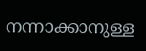നന്നാക്കാനുള്ള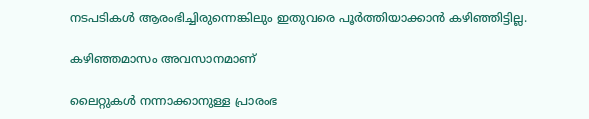നടപടികൾ ആരംഭിച്ചിരുന്നെങ്കിലും ഇതുവരെ പൂർത്തിയാക്കാൻ കഴിഞ്ഞിട്ടില്ല.

കഴിഞ്ഞമാസം അവസാനമാണ്

ലൈറ്റുകൾ നന്നാക്കാനുള്ള പ്രാരംഭ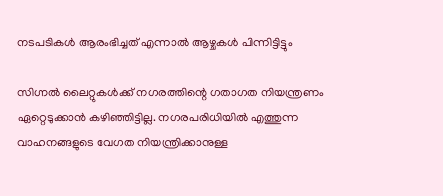നടപടികൾ ആരംഭിച്ചത് എന്നാൽ ആഴ്ചകൾ പിന്നിട്ടിട്ടും

സിഗ്നൽ ലൈറ്റുകൾക്ക് നഗരത്തിന്റെ ഗതാഗത നിയന്ത്രണം ഏറ്റെടുക്കാൻ കഴിഞ്ഞിട്ടില്ല. നഗരപരിധിയിൽ എത്തുന്ന വാഹനങ്ങളുടെ വേഗത നിയന്ത്രിക്കാനുള്ള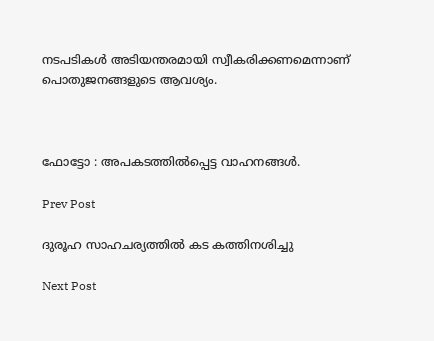നടപടികൾ അടിയന്തരമായി സ്വീകരിക്കണമെന്നാണ് പൊതുജനങ്ങളുടെ ആവശ്യം.



ഫോട്ടോ : അപകടത്തിൽപ്പെട്ട വാഹനങ്ങൾ.

Prev Post

ദുരൂഹ സാഹചര്യത്തിൽ കട കത്തിനശിച്ചു

Next Post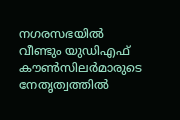നഗരസഭയിൽ വീണ്ടും യുഡിഎഫ് കൗൺസിലർമാരുടെ നേതൃത്വത്തിൽ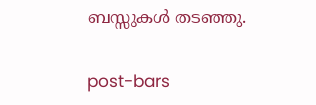ബസ്സുകൾ തടഞ്ഞു.

post-bars